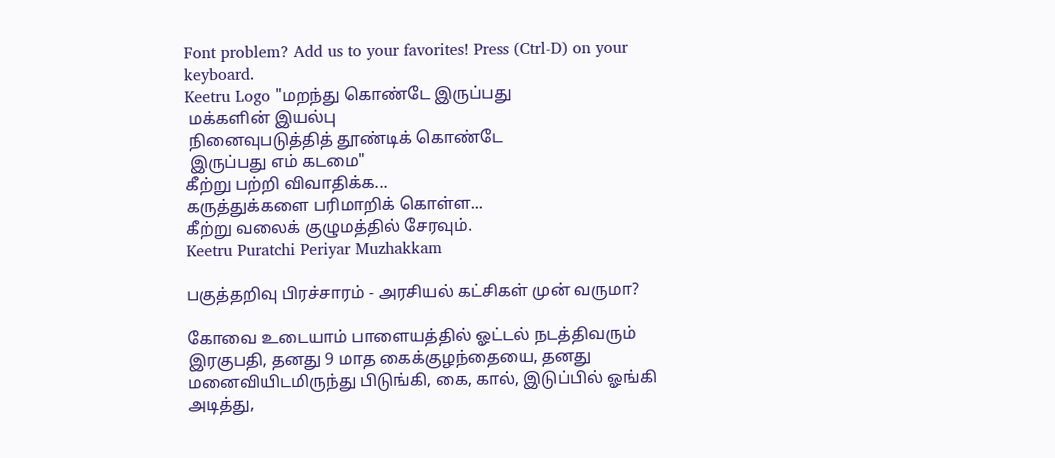Font problem? Add us to your favorites! Press (Ctrl-D) on your keyboard.
Keetru Logo "மறந்து கொண்டே இருப்பது
 மக்களின் இயல்பு
 நினைவுபடுத்தித் தூண்டிக் கொண்டே
 இருப்பது எம் கடமை"
கீற்று பற்றி விவாதிக்க...
கருத்துக்களை பரிமாறிக் கொள்ள...
கீற்று வலைக் குழுமத்தில் சேரவும்.
Keetru Puratchi Periyar Muzhakkam

பகுத்தறிவு பிரச்சாரம் - அரசியல் கட்சிகள் முன் வருமா?

கோவை உடையாம் பாளையத்தில் ஓட்டல் நடத்திவரும் இரகுபதி, தனது 9 மாத கைக்குழந்தையை, தனது மனைவியிடமிருந்து பிடுங்கி, கை, கால், இடுப்பில் ஓங்கி அடித்து,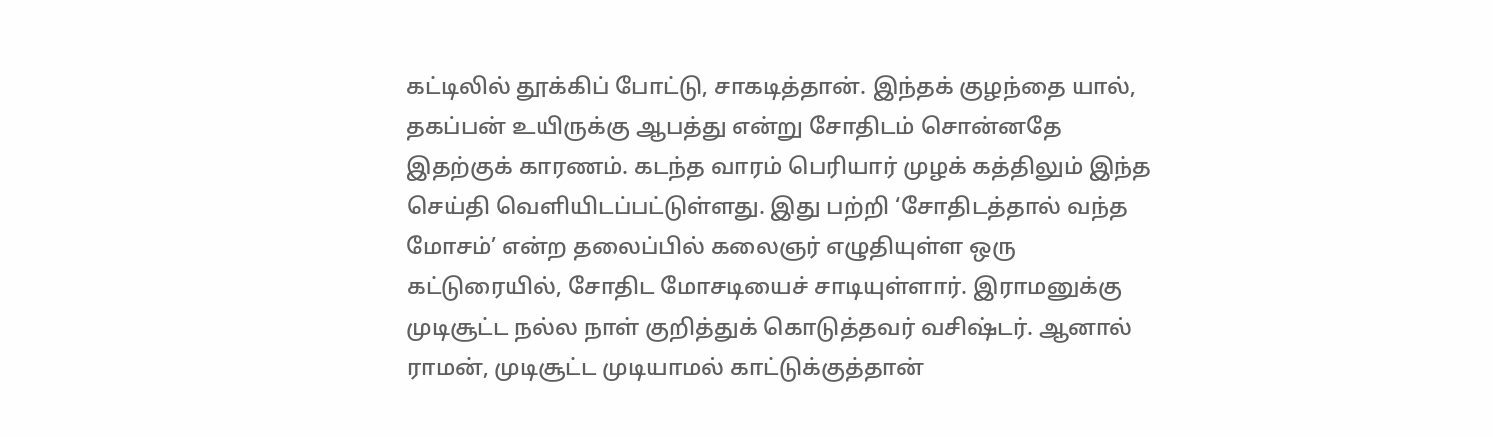கட்டிலில் தூக்கிப் போட்டு, சாகடித்தான். இந்தக் குழந்தை யால், தகப்பன் உயிருக்கு ஆபத்து என்று சோதிடம் சொன்னதே இதற்குக் காரணம். கடந்த வாரம் பெரியார் முழக் கத்திலும் இந்த செய்தி வெளியிடப்பட்டுள்ளது. இது பற்றி ‘சோதிடத்தால் வந்த மோசம்’ என்ற தலைப்பில் கலைஞர் எழுதியுள்ள ஒரு கட்டுரையில், சோதிட மோசடியைச் சாடியுள்ளார். இராமனுக்கு முடிசூட்ட நல்ல நாள் குறித்துக் கொடுத்தவர் வசிஷ்டர். ஆனால் ராமன், முடிசூட்ட முடியாமல் காட்டுக்குத்தான்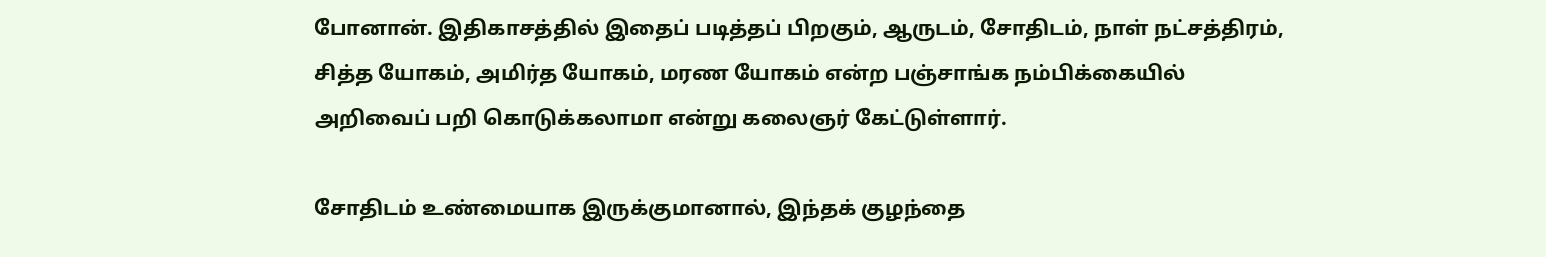போனான். இதிகாசத்தில் இதைப் படித்தப் பிறகும், ஆருடம், சோதிடம், நாள் நட்சத்திரம், சித்த யோகம், அமிர்த யோகம், மரண யோகம் என்ற பஞ்சாங்க நம்பிக்கையில் அறிவைப் பறி கொடுக்கலாமா என்று கலைஞர் கேட்டுள்ளார்.

சோதிடம் உண்மையாக இருக்குமானால், இந்தக் குழந்தை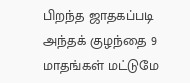பிறந்த ஜாதகப்படி அந்தக் குழந்தை 9 மாதங்கள் மட்டுமே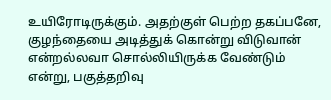உயிரோடிருக்கும். அதற்குள் பெற்ற தகப்பனே, குழந்தையை அடித்துக் கொன்று விடுவான் என்றல்லவா சொல்லியிருக்க வேண்டும் என்று, பகுத்தறிவு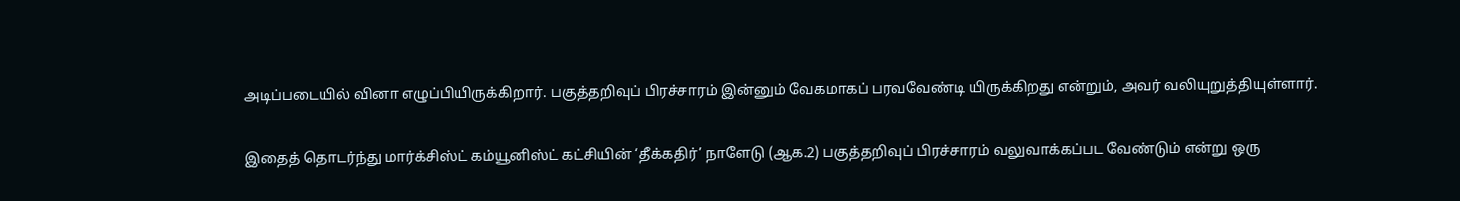அடிப்படையில் வினா எழுப்பியிருக்கிறார். பகுத்தறிவுப் பிரச்சாரம் இன்னும் வேகமாகப் பரவவேண்டி யிருக்கிறது என்றும், அவர் வலியுறுத்தியுள்ளார்.

இதைத் தொடர்ந்து மார்க்சிஸ்ட் கம்யூனிஸ்ட் கட்சியின் ‘தீக்கதிர்’ நாளேடு (ஆக.2) பகுத்தறிவுப் பிரச்சாரம் வலுவாக்கப்பட வேண்டும் என்று ஒரு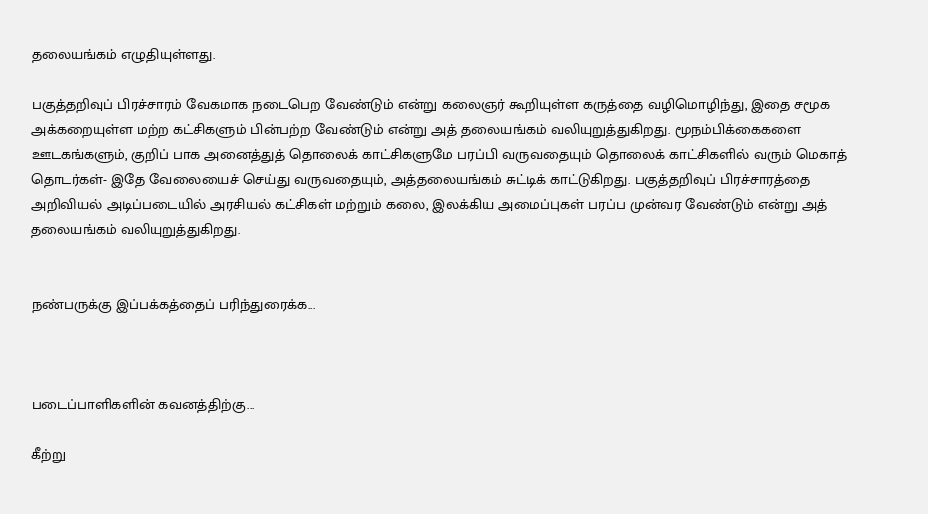தலையங்கம் எழுதியுள்ளது.

பகுத்தறிவுப் பிரச்சாரம் வேகமாக நடைபெற வேண்டும் என்று கலைஞர் கூறியுள்ள கருத்தை வழிமொழிந்து, இதை சமூக அக்கறையுள்ள மற்ற கட்சிகளும் பின்பற்ற வேண்டும் என்று அத் தலையங்கம் வலியுறுத்துகிறது. மூநம்பிக்கைகளை ஊடகங்களும், குறிப் பாக அனைத்துத் தொலைக் காட்சிகளுமே பரப்பி வருவதையும் தொலைக் காட்சிகளில் வரும் மெகாத் தொடர்கள்- இதே வேலையைச் செய்து வருவதையும், அத்தலையங்கம் சுட்டிக் காட்டுகிறது. பகுத்தறிவுப் பிரச்சாரத்தை அறிவியல் அடிப்படையில் அரசியல் கட்சிகள் மற்றும் கலை, இலக்கிய அமைப்புகள் பரப்ப முன்வர வேண்டும் என்று அத் தலையங்கம் வலியுறுத்துகிறது.


நண்பருக்கு இப்பக்கத்தைப் பரிந்துரைக்க...



படைப்பாளிகளின் கவனத்திற்கு...

கீற்று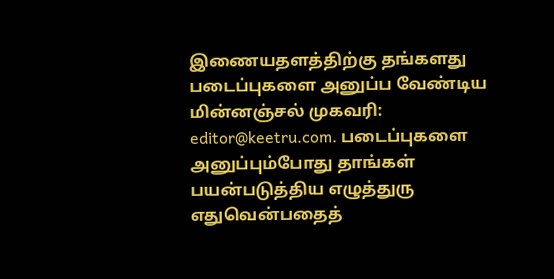இணையதளத்திற்கு தங்களது படைப்புகளை அனுப்ப வேண்டிய மின்னஞ்சல் முகவரி: editor@keetru.com. படைப்புகளை அனுப்பும்போது தாங்கள் பயன்படுத்திய எழுத்துரு எதுவென்பதைத்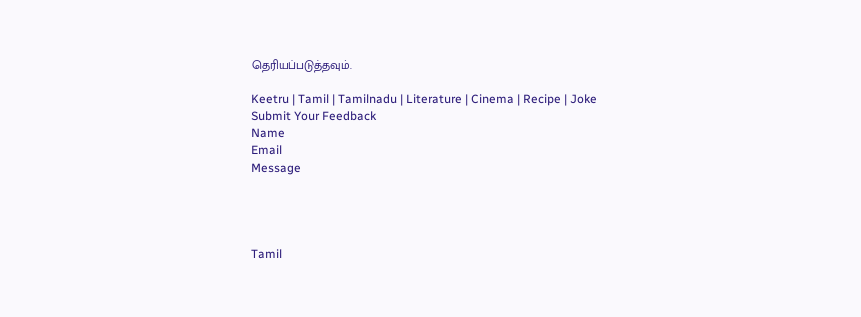தெரியப்படுத்தவும்.

Keetru | Tamil | Tamilnadu | Literature | Cinema | Recipe | Joke
Submit Your Feedback
Name
Email
Message




Tamil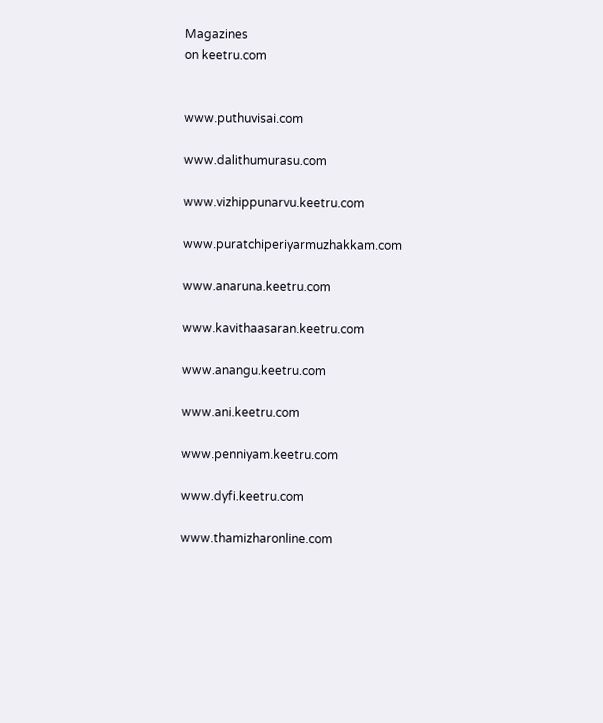Magazines
on keetru.com


www.puthuvisai.com

www.dalithumurasu.com

www.vizhippunarvu.keetru.com

www.puratchiperiyarmuzhakkam.com

www.anaruna.keetru.com

www.kavithaasaran.keetru.com

www.anangu.keetru.com

www.ani.keetru.com

www.penniyam.keetru.com

www.dyfi.keetru.com

www.thamizharonline.com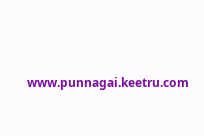www.punnagai.keetru.com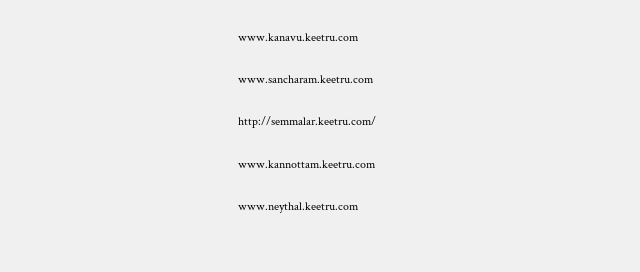www.kanavu.keetru.com

www.sancharam.keetru.com

http://semmalar.keetru.com/

www.kannottam.keetru.com

www.neythal.keetru.com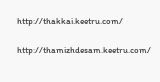http://thakkai.keetru.com/

http://thamizhdesam.keetru.com/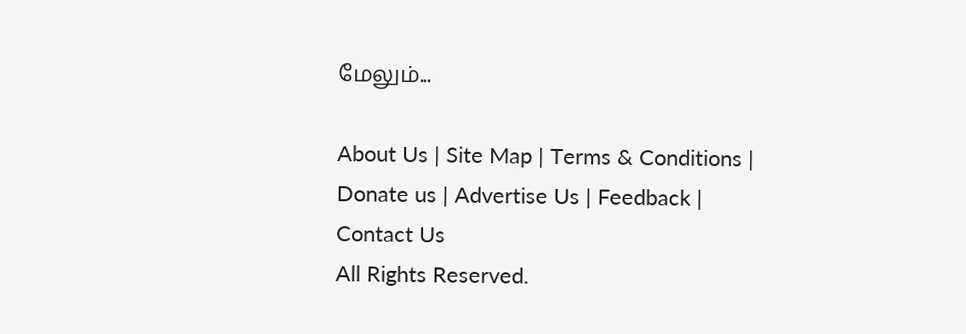மேலும்...

About Us | Site Map | Terms & Conditions | Donate us | Advertise Us | Feedback | Contact Us
All Rights Reserved.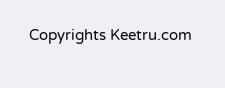Copyrights Keetru.com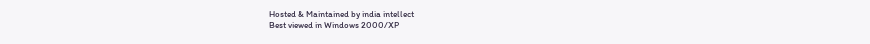Hosted & Maintained by india intellect
Best viewed in Windows 2000/XP